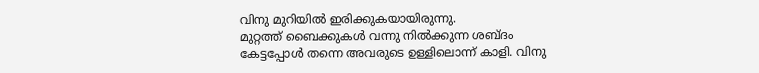വിനു മുറിയിൽ ഇരിക്കുകയായിരുന്നു.
മുറ്റത്ത് ബൈക്കുകൾ വന്നു നിൽക്കുന്ന ശബ്ദം കേട്ടപ്പോൾ തന്നെ അവരുടെ ഉള്ളിലൊന്ന് കാളി. വിനു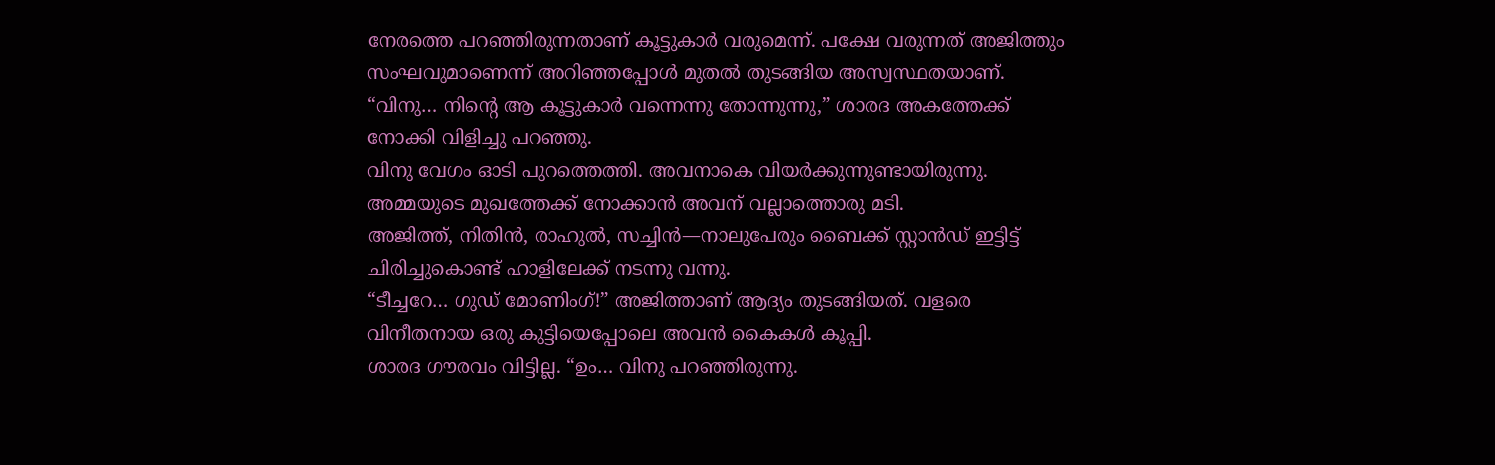നേരത്തെ പറഞ്ഞിരുന്നതാണ് കൂട്ടുകാർ വരുമെന്ന്. പക്ഷേ വരുന്നത് അജിത്തും സംഘവുമാണെന്ന് അറിഞ്ഞപ്പോൾ മുതൽ തുടങ്ങിയ അസ്വസ്ഥതയാണ്.
“വിനു… നിന്റെ ആ കൂട്ടുകാർ വന്നെന്നു തോന്നുന്നു,” ശാരദ അകത്തേക്ക് നോക്കി വിളിച്ചു പറഞ്ഞു.
വിനു വേഗം ഓടി പുറത്തെത്തി. അവനാകെ വിയർക്കുന്നുണ്ടായിരുന്നു. അമ്മയുടെ മുഖത്തേക്ക് നോക്കാൻ അവന് വല്ലാത്തൊരു മടി.
അജിത്ത്, നിതിൻ, രാഹുൽ, സച്ചിൻ—നാലുപേരും ബൈക്ക് സ്റ്റാൻഡ് ഇട്ടിട്ട് ചിരിച്ചുകൊണ്ട് ഹാളിലേക്ക് നടന്നു വന്നു.
“ടീച്ചറേ… ഗുഡ് മോണിംഗ്!” അജിത്താണ് ആദ്യം തുടങ്ങിയത്. വളരെ വിനീതനായ ഒരു കുട്ടിയെപ്പോലെ അവൻ കൈകൾ കൂപ്പി.
ശാരദ ഗൗരവം വിട്ടില്ല. “ഉം… വിനു പറഞ്ഞിരുന്നു.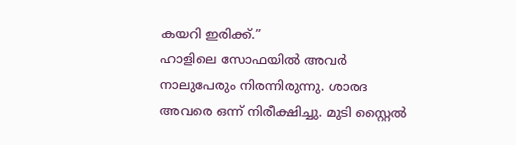കയറി ഇരിക്ക്.”
ഹാളിലെ സോഫയിൽ അവർ നാലുപേരും നിരന്നിരുന്നു. ശാരദ അവരെ ഒന്ന് നിരീക്ഷിച്ചു. മുടി സ്റ്റൈൽ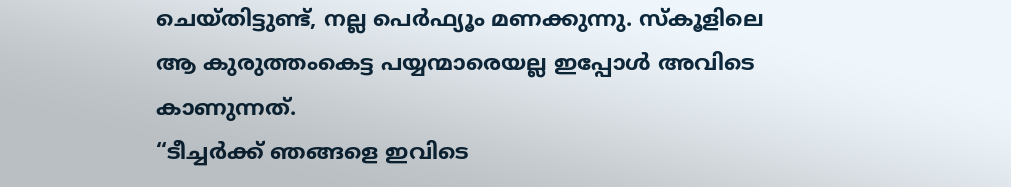ചെയ്തിട്ടുണ്ട്, നല്ല പെർഫ്യൂം മണക്കുന്നു. സ്കൂളിലെ ആ കുരുത്തംകെട്ട പയ്യന്മാരെയല്ല ഇപ്പോൾ അവിടെ കാണുന്നത്.
“ടീച്ചർക്ക് ഞങ്ങളെ ഇവിടെ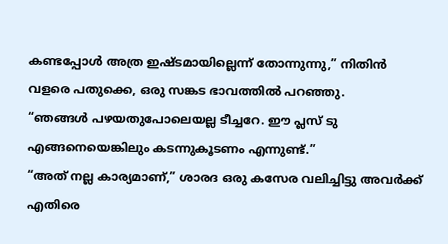കണ്ടപ്പോൾ അത്ര ഇഷ്ടമായില്ലെന്ന് തോന്നുന്നു,” നിതിൻ വളരെ പതുക്കെ, ഒരു സങ്കട ഭാവത്തിൽ പറഞ്ഞു.
“ഞങ്ങൾ പഴയതുപോലെയല്ല ടീച്ചറേ. ഈ പ്ലസ് ടു എങ്ങനെയെങ്കിലും കടന്നുകൂടണം എന്നുണ്ട്.”
“അത് നല്ല കാര്യമാണ്,” ശാരദ ഒരു കസേര വലിച്ചിട്ടു അവർക്ക് എതിരെ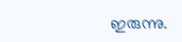ഇരുന്നു.